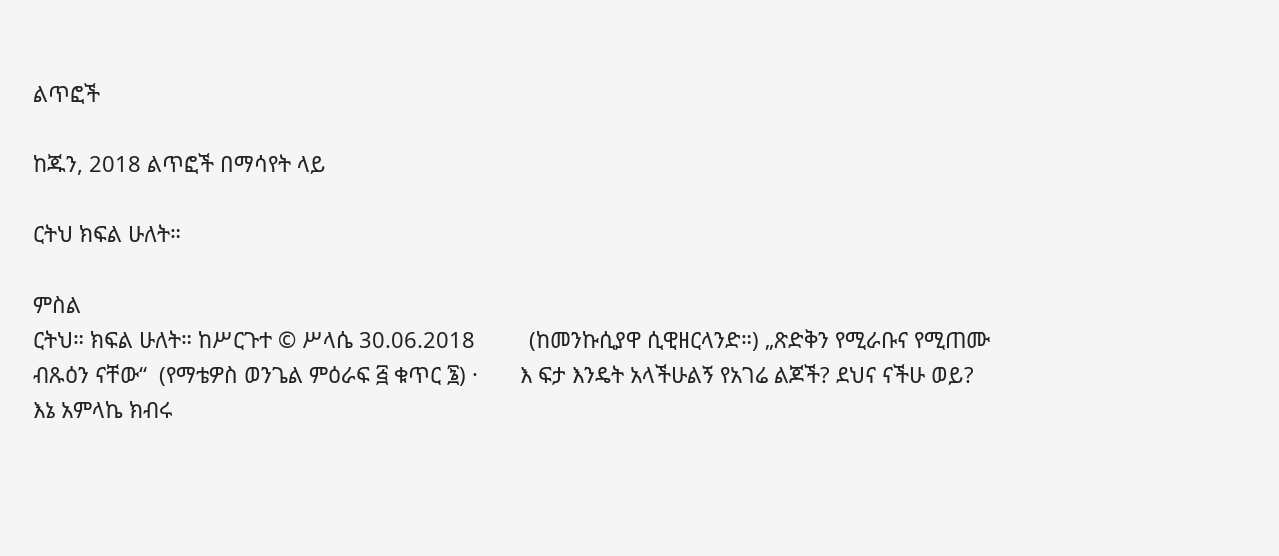ልጥፎች

ከጁን, 2018 ልጥፎች በማሳየት ላይ

ርትህ ክፍል ሁለት።

ምስል
ርትህ። ክፍል ሁለት። ከሥርጉተ © ሥላሴ 30.06.2018         (ከመንኩሲያዋ ሲዊዘርላንድ።) „ጽድቅን የሚራቡና የሚጠሙ ብጹዕን ናቸው“  (የማቴዎስ ወንጌል ምዕራፍ ፭ ቁጥር ፮) ·       እ ፍታ እንዴት አላችሁልኝ የአገሬ ልጆች? ደህና ናችሁ ወይ? እኔ አምላኬ ክብሩ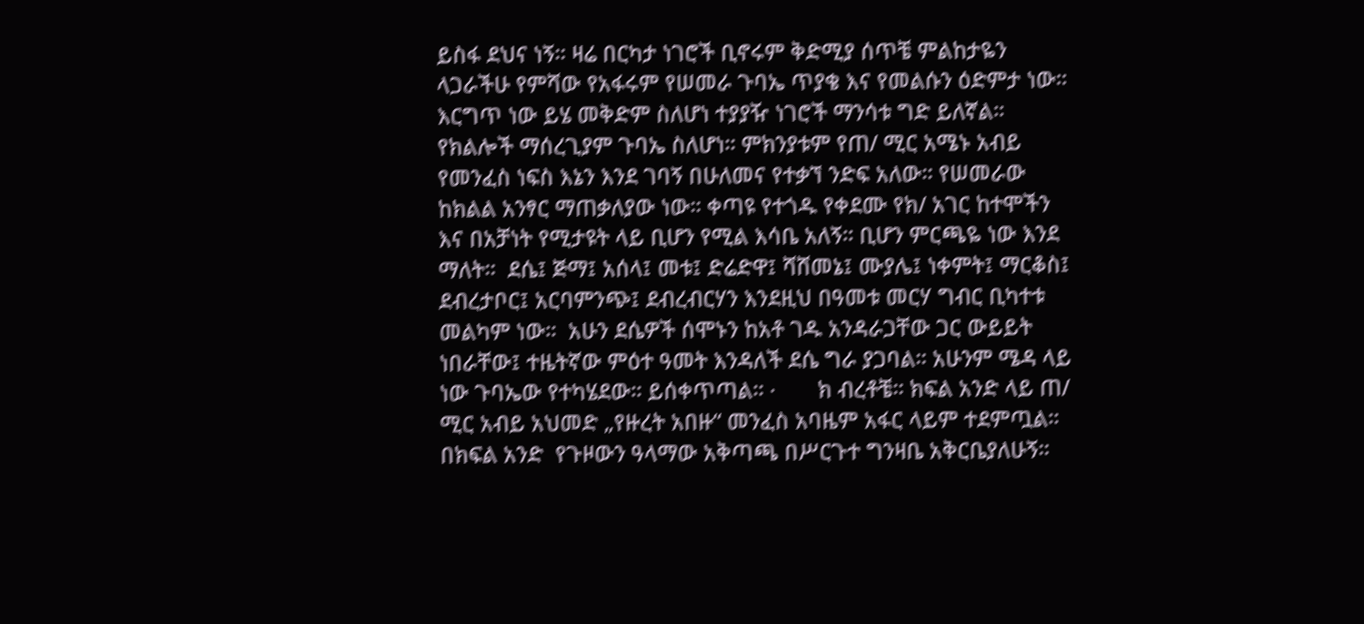ይስፋ ደህና ነኝ። ዛሬ በርካታ ነገሮች ቢኖሩም ቅድሚያ ሰጥቼ ምልከታዬን ላጋራችሁ የምሻው የአፋሩም የሠመራ ጉባኤ ጥያቄ እና የመልሱን ዕድምታ ነው። እርግጥ ነው ይሄ መቅድም ስለሆነ ተያያዥ ነገሮች ማንሳቱ ግድ ይለኛል። የክልሎች ማሰረጊያም ጉባኤ ስለሆነ። ምክንያቱም የጠ/ ሚር አሜኑ አብይ የመንፈስ ነፍስ እኔን እንደ ገባኝ በሁለመና የተቃኘ ንድፍ አለው። የሠመራው ከክልል አንፃር ማጠቃለያው ነው። ቀጣዩ የተጎዱ የቀደሙ የክ/ አገር ከተሞችን እና በአቻነት የሚታዩት ላይ ቢሆን የሚል እሳቤ አለኝ። ቢሆን ምርጫዬ ነው እንደ ማለት።  ደሴ፤ ጅማ፤ አሰላ፤ መቱ፤ ድሬድዋ፤ ሻሸመኔ፤ ሙያሌ፤ ነቀምት፤ ማርቆስ፤ ደብረታቦር፤ አርባምንጭ፤ ደብረብርሃን እንደዚህ በዓመቱ መርሃ ግብር ቢካተቱ መልካም ነው።  አሁን ደሴዎች ሰሞኑን ከአቶ ገዱ አንዳራጋቸው ጋር ውይይት ነበራቸው፤ ተዜትኛው ምዕተ ዓመት እንዳለች ደሴ ግራ ያጋባል። አሁንም ሜዳ ላይ ነው ጉባኤው የተካሄደው። ይሰቀጥጣል። ·       ክ ብረቶቼ። ክፍል አንድ ላይ ጠ/ ሚር አብይ አህመድ „የዙረት አበዙ“ መንፈስ አባዜም አፋር ላይም ተደምጧል። በክፍል አንድ  የጉዞውን ዓላማው አቅጣጫ በሥርጉተ ግንዛቤ አቅርቤያለሁኝ።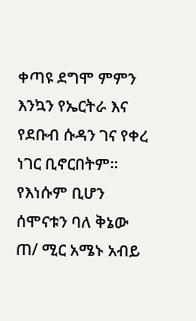ቀጣዩ ደግሞ ምምን እንኳን የኤርትራ እና የደቡብ ሱዳን ገና የቀረ ነገር ቢኖርበትም። የእነሱም ቢሆን ሰሞናቱን ባለ ቅኔው ጠ/ ሚር አሜኑ አብይ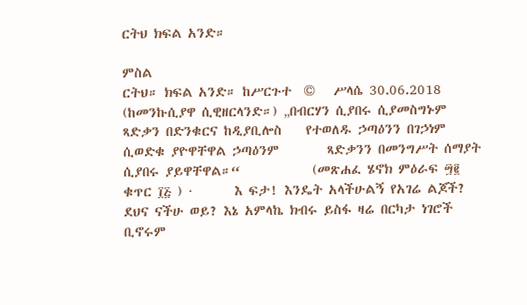ርትህ ክፍል አንድ።

ምስል
ርትህ። ክፍል አንድ። ከሥርጉተ  ©   ሥላሴ 30.06.2018 (ከመንኩሲያዋ ሲዊዘርላንድ።) „በብርሃን ሲያበሩ ሲያመስግኑም ጻድቃን በድንቁርና ከዲያቢሎስ    የተወለዱ ኃጣዕንን በገኃነም ሲወድቁ ያዮዋቸዋል ኃጣዕንም        ጻድቃንን በመንግሥት ሰማያት ሲያበሩ ያይዋቸዋል።“            (መጽሐፈ ሄኖክ ምዕራፍ ፵፪  ቁጥር ፲፭ ) ·       እ ፍታ! እንዴት አላችሁልኝ የአገሬ ልጆች? ደህና ናችሁ ወይ? እኔ አምላኬ ክብሩ ይስፋ ዛሬ በርካታ ነገሮች ቢኖሩም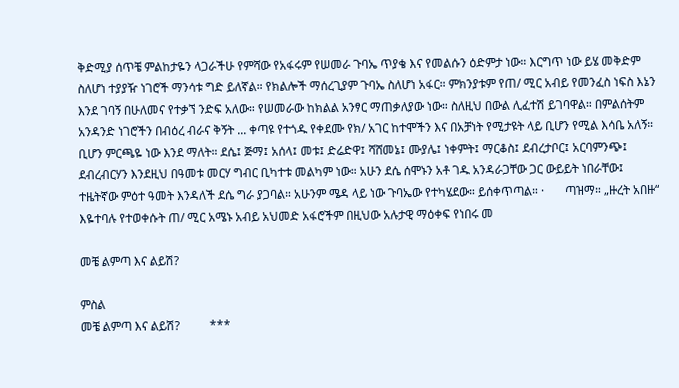ቅድሚያ ሰጥቼ ምልከታዬን ላጋራችሁ የምሻው የአፋሩም የሠመራ ጉባኤ ጥያቄ እና የመልሱን ዕድምታ ነው። እርግጥ ነው ይሄ መቅድም ስለሆነ ተያያዥ ነገሮች ማንሳቱ ግድ ይለኛል። የክልሎች ማሰረጊያም ጉባኤ ስለሆነ አፋር። ምክንያቱም የጠ/ ሚር አብይ የመንፈስ ነፍስ እኔን እንደ ገባኝ በሁለመና የተቃኘ ንድፍ አለው። የሠመራው ከክልል አንፃር ማጠቃለያው ነው። ስለዚህ በውል ሊፈተሽ ይገባዋል። በምልሰትም አንዳንድ ነገሮችን በብዕረ ብራና ቅኝት ... ቀጣዩ የተጎዱ የቀደሙ የክ/ አገር ከተሞችን እና በአቻነት የሚታዩት ላይ ቢሆን የሚል እሳቤ አለኝ። ቢሆን ምርጫዬ ነው እንደ ማለት። ደሴ፤ ጅማ፤ አሰላ፤ መቱ፤ ድሬድዋ፤ ሻሸመኔ፤ ሙያሌ፤ ነቀምት፤ ማርቆስ፤ ደብረታቦር፤ አርባምንጭ፤ ደብረብርሃን እንደዚህ በዓመቱ መርሃ ግብር ቢካተቱ መልካም ነው። አሁን ደሴ ሰሞኑን አቶ ገዱ አንዳራጋቸው ጋር ውይይት ነበራቸው፤ ተዜትኛው ምዕተ ዓመት እንዳለች ደሴ ግራ ያጋባል። አሁንም ሜዳ ላይ ነው ጉባኤው የተካሄደው። ይሰቀጥጣል። ·       ጣዝማ። „ዙረት አበዙ“ እዬተባሉ የተወቀሱት ጠ/ ሚር አሜኑ አብይ አህመድ አፋሮችም በዚህው አሉታዊ ማዕቀፍ የነበሩ መ

መቼ ልምጣ እና ልይሽ?

ምስል
መቼ ልምጣ እና ልይሽ?          ***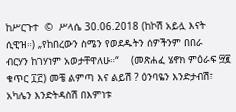ከሥርጉተ  ©  ሥላሴ 30.06.2018 (ከኮሽ አይሏ እናት ሲዊዝ።) „የከበረውን ስሜን የወደዱትን ሰዎችንም በበራ       ብርሃን ከገሃነም አወታቸዋለሁ።“    (መጽሐፈ ሄኖክ ምዕራፍ ፵፪ ቁጥር ፲፫) መቼ ልምጣ እና ልይሽ ? ዕንባዬን እንድታብሽ፣ አካሌን እንድትዳስሽ በእምነቱ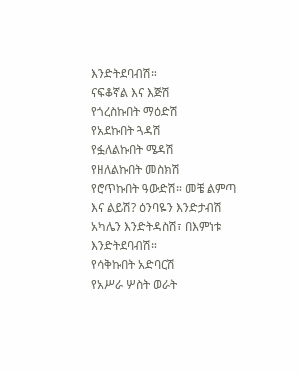እንድትደባብሽ።                      ናፍቆኛል እና እጅሽ                     የጎረስኩበት ማዕድሽ                     የአደኩበት ጓዳሽ                     የፏለልኩበት ሜዳሽ                     የዘለልኩበት መስክሽ                     የሮጥኩበት ዓውድሽ። መቼ ልምጣ እና ልይሽ? ዕንባዬን እንድታብሽ አካሌን እንድትዳስሽ፣ በእምነቱ እንድትደባብሽ።                      የሳቅኩበት አድባርሽ                      የአሥራ ሦስት ወራት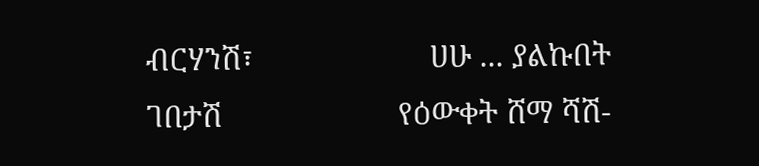ብርሃንሽ፣                      ሀሁ ... ያልኩበት ገበታሽ                      የዕውቀት ሸማ ሻሽ-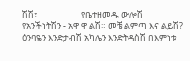ሽሽ፣                      የቤተዘመዱ ውሎሽ                      የአንችነትሽን - አዋ ዋ ልሽ። መቼ ልምጣ እና ልይሽ? ዕንባዬን እንድታብሽ አካሌን እንድትዳስሽ በእምነቱ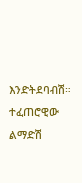እንድትደባብሽ።                       ተፈጠሮዊው ልማድሽ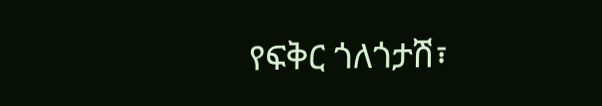የፍቅር ጎለጎታሽ፣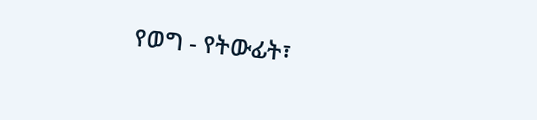የወግ - የትውፊት፣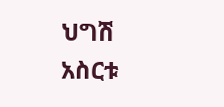ህግሽ                       አስርቱ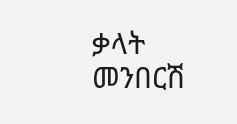ቃላት መንበርሽ